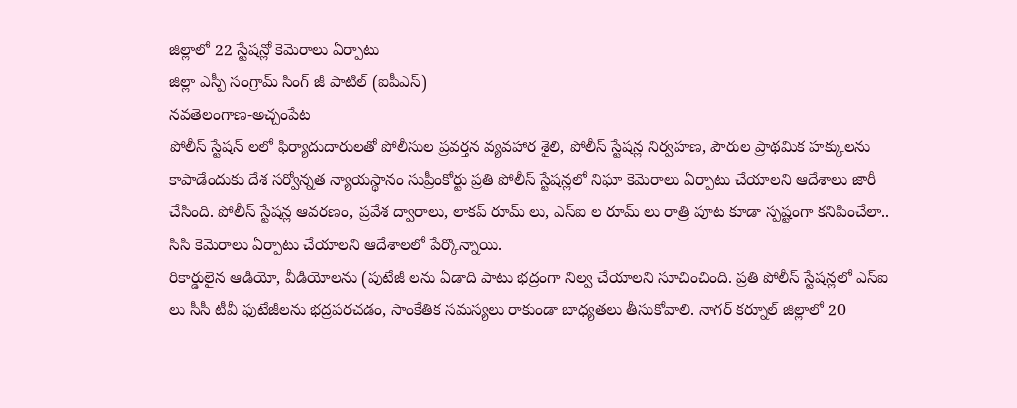జిల్లాలో 22 స్టేషన్లో కెమెరాలు ఏర్పాటు
జిల్లా ఎస్పీ సంగ్రామ్ సింగ్ జీ పాటిల్ (ఐపీఎస్)
నవతెలంగాణ-అచ్చంపేట
పోలీస్ స్టేషన్ లలో ఫిర్యాదుదారులతో పోలీసుల ప్రవర్తన వ్యవహార శైలి, పోలీస్ స్టేషన్ల నిర్వహణ, పౌరుల ప్రాథమిక హక్కులను కాపాడేందుకు దేశ సర్వోన్నత న్యాయస్థానం సుప్రీంకోర్టు ప్రతి పోలీస్ స్టేషన్లలో నిఘా కెమెరాలు ఏర్పాటు చేయాలని ఆదేశాలు జారీ చేసింది. పోలీస్ స్టేషన్ల ఆవరణం, ప్రవేశ ద్వారాలు, లాకప్ రూమ్ లు, ఎస్ఐ ల రూమ్ లు రాత్రి పూట కూడా స్పష్టంగా కనిపించేలా.. సిసి కెమెరాలు ఏర్పాటు చేయాలని ఆదేశాలలో పేర్కొన్నాయి.
రికార్డులైన ఆడియో, వీడియోలను (పుటేజీ లను ఏడాది పాటు భద్రంగా నిల్వ చేయాలని సూచించింది. ప్రతి పోలీస్ స్టేషన్లలో ఎస్ఐ లు సీసీ టీవీ ఫుటేజీలను భద్రపరచడం, సాంకేతిక సమస్యలు రాకుండా బాధ్యతలు తీసుకోవాలి. నాగర్ కర్నూల్ జిల్లాలో 20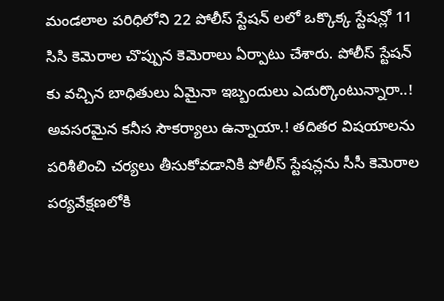మండలాల పరిధిలోని 22 పోలీస్ స్టేషన్ లలో ఒక్కొక్క స్టేషన్లో 11 సిసి కెమెరాల చొప్పున కెమెరాలు ఏర్పాటు చేశారు. పోలీస్ స్టేషన్ కు వచ్చిన బాధితులు ఏమైనా ఇబ్బందులు ఎదుర్కొంటున్నారా..! అవసరమైన కనీస సౌకర్యాలు ఉన్నాయా.! తదితర విషయాలను పరిశీలించి చర్యలు తీసుకోవడానికి పోలీస్ స్టేషన్లను సీసీ కెమెరాల పర్యవేక్షణలోకి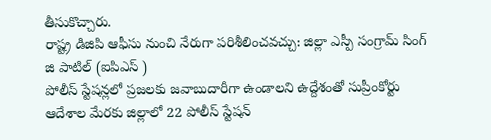తీసుకొచ్చారు.
రాష్ట్ర డిజిపి ఆఫీసు నుంచి నేరుగా పరిశీలించవచ్చు: జిల్లా ఎస్పీ సంగ్రామ్ సింగ్ జి పాటిల్ (ఐపిఎస్ )
పోలీస్ స్టేషన్లలో ప్రజలకు జవాబుదారీగా ఉండాలని ఉద్దేశంతో సుప్రీంకోర్టు ఆదేశాల మేరకు జిల్లాలో 22 పోలీస్ స్టేషన్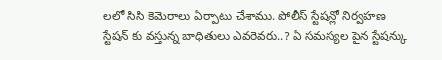లలో సిసి కెమెరాలు ఏర్పాటు చేశాము. పోలీస్ స్టేషన్లో నిర్వహణ స్టేషన్ కు వస్తున్న బాధితులు ఎవరెవరు..? ఏ సమస్యల పైన స్టేషన్కు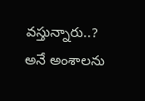వస్తున్నారు..? అనే అంశాలను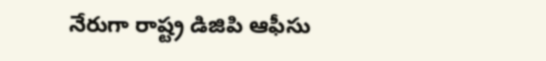నేరుగా రాష్ట్ర డిజిపి ఆఫీసు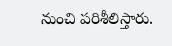నుంచి పరిశీలిస్తారు.